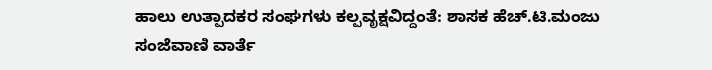ಹಾಲು ಉತ್ಪಾದಕರ ಸಂಘಗಳು ಕಲ್ಪವೃಕ್ಷವಿದ್ದಂತೆ: ಶಾಸಕ ಹೆಚ್.ಟಿ.ಮಂಜು
ಸಂಜೆವಾಣಿ ವಾರ್ತೆ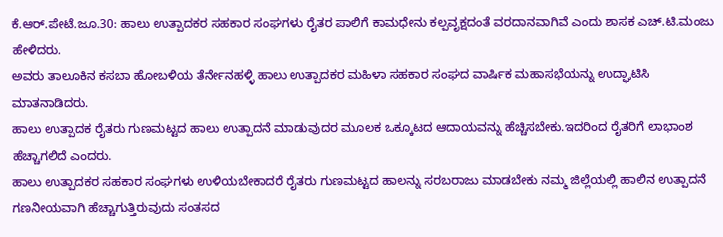ಕೆ.ಆರ್.ಪೇಟೆ.ಜೂ.30: ಹಾಲು ಉತ್ಪಾದಕರ ಸಹಕಾರ ಸಂಘಗಳು ರೈತರ ಪಾಲಿಗೆ ಕಾಮಧೇನು ಕಲ್ಪವೃಕ್ಷದಂತೆ ವರದಾನವಾಗಿವೆ ಎಂದು ಶಾಸಕ ಎಚ್.ಟಿ.ಮಂಜು ಹೇಳಿದರು.
ಅವರು ತಾಲೂಕಿನ ಕಸಬಾ ಹೋಬಳಿಯ ತೆರ್ನೇನಹಳ್ಳಿ ಹಾಲು ಉತ್ಪಾದಕರ ಮಹಿಳಾ ಸಹಕಾರ ಸಂಘದ ವಾರ್ಷಿಕ ಮಹಾಸಭೆಯನ್ನು ಉದ್ಘಾಟಿಸಿ ಮಾತನಾಡಿದರು.
ಹಾಲು ಉತ್ಪಾದಕ ರೈತರು ಗುಣಮಟ್ಟದ ಹಾಲು ಉತ್ಪಾದನೆ ಮಾಡುವುದರ ಮೂಲಕ ಒಕ್ಕೂಟದ ಆದಾಯವನ್ನು ಹೆಚ್ಚಿಸಬೇಕು.ಇದರಿಂದ ರೈತರಿಗೆ ಲಾಭಾಂಶ ಹೆಚ್ಚಾಗಲಿದೆ ಎಂದರು.
ಹಾಲು ಉತ್ಪಾದಕರ ಸಹಕಾರ ಸಂಘಗಳು ಉಳಿಯಬೇಕಾದರೆ ರೈತರು ಗುಣಮಟ್ಟದ ಹಾಲನ್ನು ಸರಬರಾಜು ಮಾಡಬೇಕು ನಮ್ಮ ಜಿಲ್ಲೆಯಲ್ಲಿ ಹಾಲಿನ ಉತ್ಪಾದನೆ ಗಣನೀಯವಾಗಿ ಹೆಚ್ಚಾಗುತ್ತಿರುವುದು ಸಂತಸದ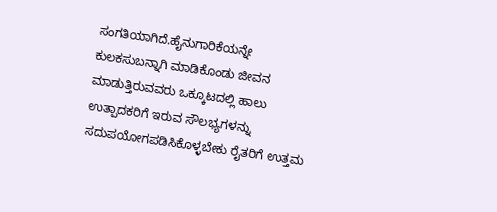ಸಂಗತಿಯಾಗಿದೆ.ಹೈನುಗಾರಿಕೆಯನ್ನೇ ಕುಲಕಸುಬನ್ನಾಗಿ ಮಾಡಿಕೊಂಡು ಜೀವನ ಮಾಡುತ್ತಿರುವವರು ಒಕ್ಕೂಟದಲ್ಲಿ ಹಾಲು ಉತ್ಪಾದಕರಿಗೆ ಇರುವ ಸೌಲಭ್ಯಗಳನ್ನು ಸದುಪಯೋಗಪಡಿಸಿಕೊಳ್ಳಬೇಕು ರೈತರಿಗೆ ಉತ್ತಮ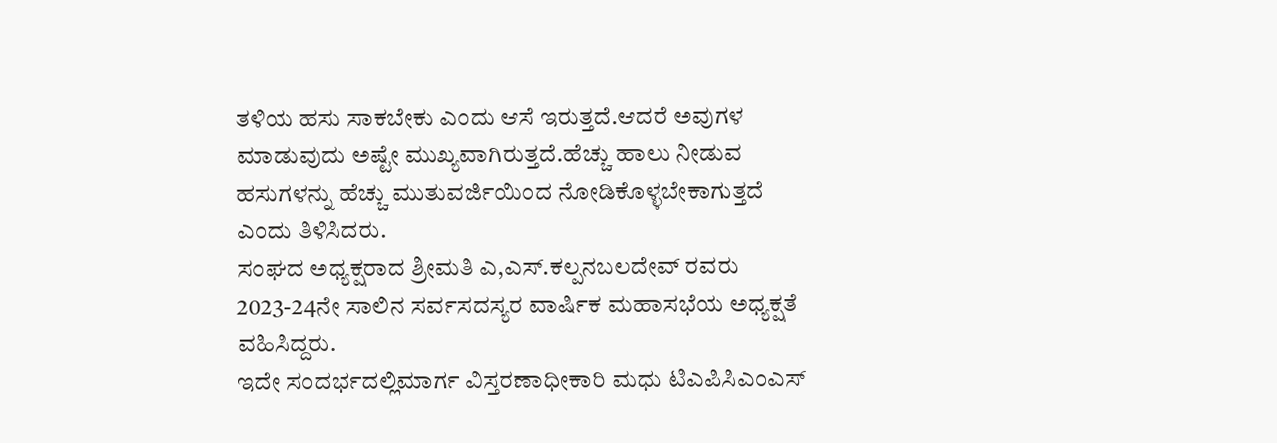ತಳಿಯ ಹಸು ಸಾಕಬೇಕು ಎಂದು ಆಸೆ ಇರುತ್ತದೆ.ಆದರೆ ಅವುಗಳ ಮಾಡುವುದು ಅಷ್ಟೇ ಮುಖ್ಯವಾಗಿರುತ್ತದೆ.ಹೆಚ್ಚು ಹಾಲು ನೀಡುವ ಹಸುಗಳನ್ನು ಹೆಚ್ಚು ಮುತುವರ್ಜಿಯಿಂದ ನೋಡಿಕೊಳ್ಳಬೇಕಾಗುತ್ತದೆ ಎಂದು ತಿಳಿಸಿದರು.
ಸಂಘದ ಅಧ್ಯಕ್ಷರಾದ ಶ್ರೀಮತಿ ಎ,ಎಸ್.ಕಲ್ಪನಬಲದೇವ್ ರವರು 2023-24ನೇ ಸಾಲಿನ ಸರ್ವಸದಸ್ಯರ ವಾರ್ಷಿಕ ಮಹಾಸಭೆಯ ಅಧ್ಯಕ್ಷತೆ ವಹಿಸಿದ್ದರು.
ಇದೇ ಸಂದರ್ಭದಲ್ಲಿಮಾರ್ಗ ವಿಸ್ತರಣಾಧೀಕಾರಿ ಮಧು ಟಿಎಪಿಸಿಎಂಎಸ್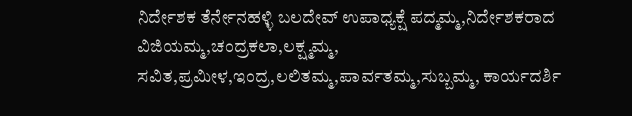ನಿರ್ದೇಶಕ ತೆರ್ನೇನಹಳ್ಳಿ ಬಲದೇವ್ ಉಪಾಧ್ಯಕ್ಷೆ ಪದ್ಮಮ್ಮ,ನಿರ್ದೇಶಕರಾದ ವಿಜಿಯಮ್ಮ,ಚಂದ್ರಕಲಾ,ಲಕ್ಷ್ಮಮ್ಮ, ಸವಿತ,ಪ್ರಮೀಳ,ಇಂದ್ರ,ಲಲಿತಮ್ಮ,ಪಾರ್ವತಮ್ಮ,ಸುಬ್ಬಮ್ಮ, ಕಾರ್ಯದರ್ಶಿ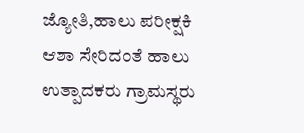ಜ್ಯೋತಿ,ಹಾಲು ಪರೀಕ್ಷಕಿ ಆಶಾ ಸೇರಿದಂತೆ ಹಾಲು ಉತ್ಪಾದಕರು ಗ್ರಾಮಸ್ಥರು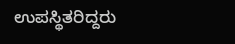ಉಪಸ್ಥಿತರಿದ್ದರು